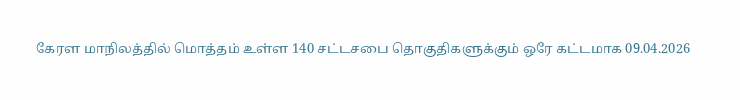கேரள மாநிலத்தில் மொத்தம் உள்ள 140 சட்டசபை தொகுதிகளுக்கும் ஒரே கட்டமாக 09.04.2026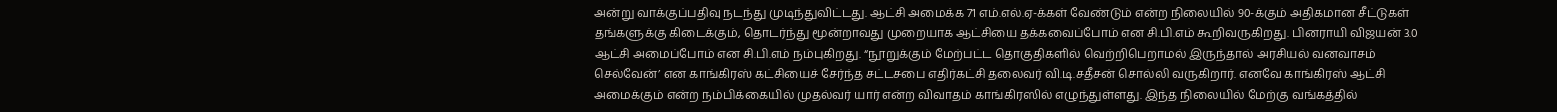அன்று வாக்குப்பதிவு நடந்து முடிந்துவிட்டது. ஆட்சி அமைக்க 71 எம்.எல்.ஏ-க்கள் வேண்டும் என்ற நிலையில் 90-க்கும் அதிகமான சீட்டுகள் தங்களுக்கு கிடைக்கும், தொடர்ந்து மூன்றாவது முறையாக ஆட்சியை தக்கவைப்போம் என சி.பி.எம் கூறிவருகிறது. பினராயி விஜயன் 3.0 ஆட்சி அமைப்போம் என சி.பி.எம் நம்புகிறது. “நூறுக்கும் மேற்பட்ட தொகுதிகளில் வெற்றிபெறாமல் இருந்தால் அரசியல் வனவாசம் செல்வேன்’ என காங்கிரஸ் கட்சியைச் சேர்ந்த சட்டசபை எதிர்கட்சி தலைவர் வி.டி.சதீசன் சொல்லி வருகிறார். எனவே காங்கிரஸ் ஆட்சி அமைக்கும் என்ற நம்பிக்கையில் முதல்வர் யார் என்ற விவாதம் காங்கிரஸில் எழுந்துள்ளது. இந்த நிலையில் மேற்கு வங்கத்தில்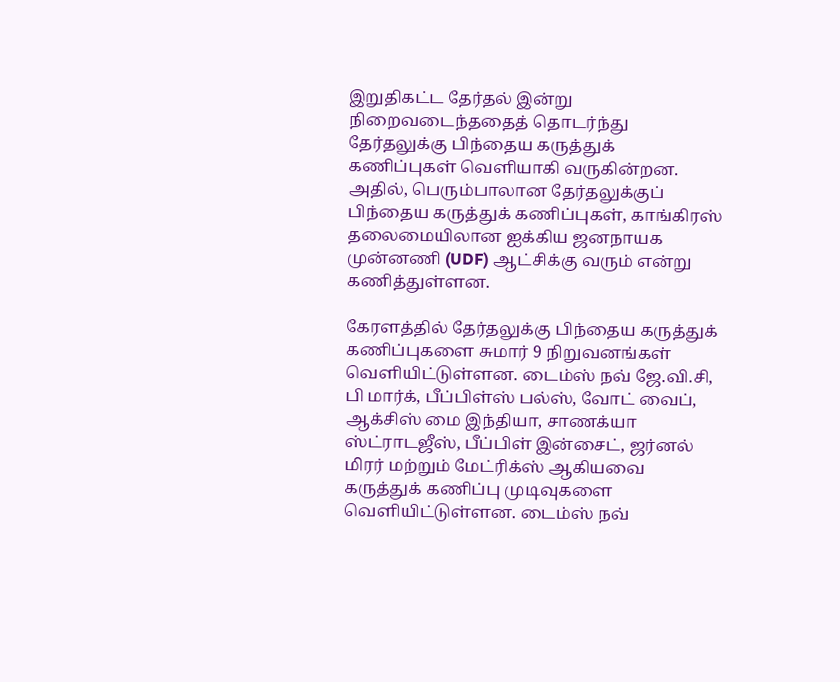இறுதிகட்ட தேர்தல் இன்று நிறைவடைந்ததைத் தொடர்ந்து தேர்தலுக்கு பிந்தைய கருத்துக் கணிப்புகள் வெளியாகி வருகின்றன. அதில், பெரும்பாலான தேர்தலுக்குப் பிந்தைய கருத்துக் கணிப்புகள், காங்கிரஸ் தலைமையிலான ஐக்கிய ஜனநாயக முன்னணி (UDF) ஆட்சிக்கு வரும் என்று கணித்துள்ளன.

கேரளத்தில் தேர்தலுக்கு பிந்தைய கருத்துக் கணிப்புகளை சுமார் 9 நிறுவனங்கள் வெளியிட்டுள்ளன. டைம்ஸ் நவ் ஜே.வி.சி, பி மார்க், பீப்பிள்ஸ் பல்ஸ், வோட் வைப், ஆக்சிஸ் மை இந்தியா, சாணக்யா ஸ்ட்ராடஜீஸ், பீப்பிள் இன்சைட், ஜர்னல் மிரர் மற்றும் மேட்ரிக்ஸ் ஆகியவை கருத்துக் கணிப்பு முடிவுகளை வெளியிட்டுள்ளன. டைம்ஸ் நவ்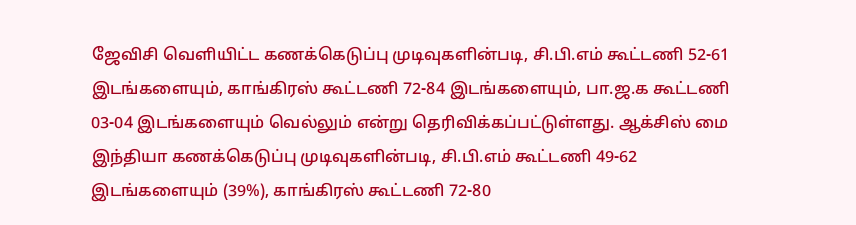ஜேவிசி வெளியிட்ட கணக்கெடுப்பு முடிவுகளின்படி, சி.பி.எம் கூட்டணி 52-61 இடங்களையும், காங்கிரஸ் கூட்டணி 72-84 இடங்களையும், பா.ஜ.க கூட்டணி 03-04 இடங்களையும் வெல்லும் என்று தெரிவிக்கப்பட்டுள்ளது. ஆக்சிஸ் மை இந்தியா கணக்கெடுப்பு முடிவுகளின்படி, சி.பி.எம் கூட்டணி 49-62 இடங்களையும் (39%), காங்கிரஸ் கூட்டணி 72-80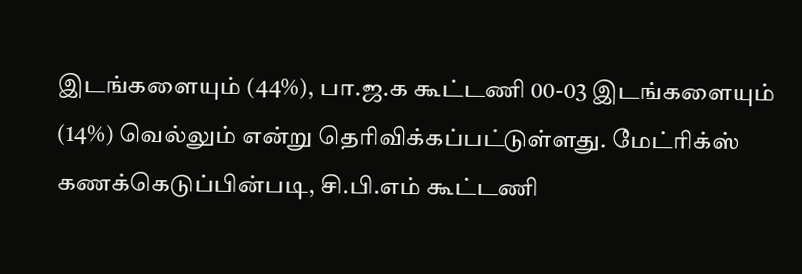இடங்களையும் (44%), பா.ஜ.க கூட்டணி 00-03 இடங்களையும் (14%) வெல்லும் என்று தெரிவிக்கப்பட்டுள்ளது. மேட்ரிக்ஸ் கணக்கெடுப்பின்படி, சி.பி.எம் கூட்டணி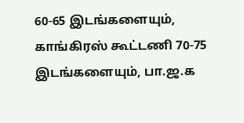60-65 இடங்களையும், காங்கிரஸ் கூட்டணி 70-75 இடங்களையும், பா.ஜ.க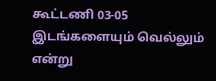கூட்டணி 03-05 இடங்களையும் வெல்லும் என்று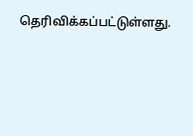தெரிவிக்கப்பட்டுள்ளது.